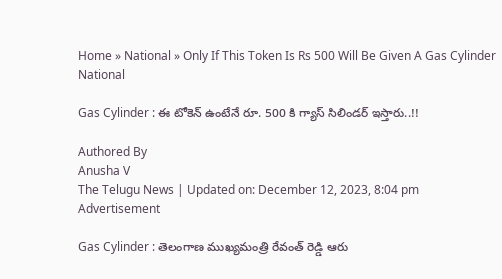Home » National » Only If This Token Is Rs 500 Will Be Given A Gas Cylinder
National

Gas Cylinder : ఈ టోకెన్ ఉంటేనే రూ. 500 కి గ్యాస్ సిలిండర్ ఇస్తారు..!!

Authored By
Anusha V
The Telugu News | Updated on: December 12, 2023, 8:04 pm
Advertisement

Gas Cylinder : తెలంగాణ ముఖ్యమంత్రి రేవంత్ రెడ్డి ఆరు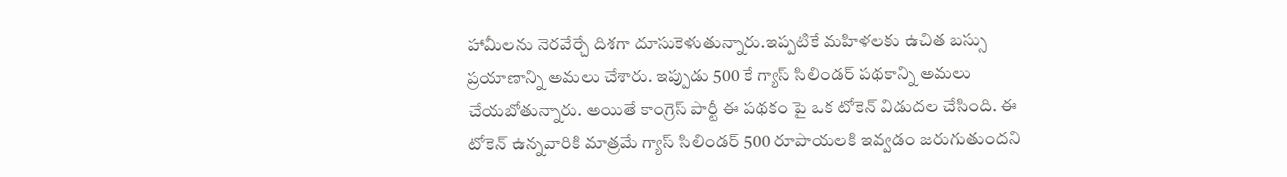హామీలను నెరవేర్చే దిశగా దూసుకెళుతున్నారు.ఇప్పటికే మహిళలకు ఉచిత బస్సు ప్రయాణాన్ని అమలు చేశారు. ఇప్పుడు 500 కే గ్యాస్ సిలిండర్ పథకాన్ని అమలు చేయబోతున్నారు. అయితే కాంగ్రెస్ పార్టీ ఈ పథకం పై ఒక టోకెన్ విడుదల చేసింది. ఈ టోకెన్ ఉన్నవారికి మాత్రమే గ్యాస్ సిలిండర్ 500 రూపాయలకి ఇవ్వడం జరుగుతుందని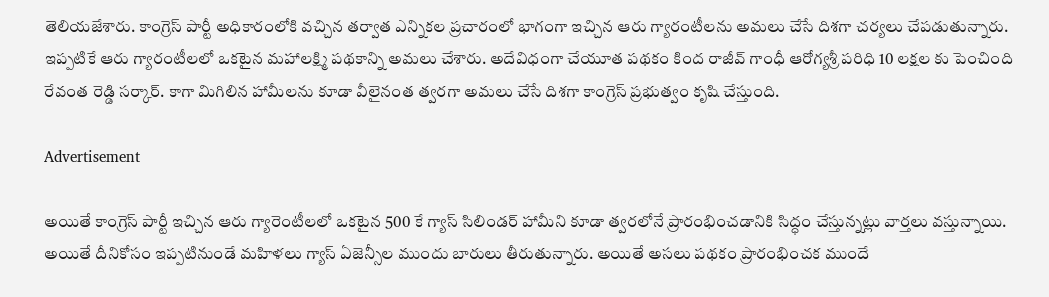తెలియజేశారు. కాంగ్రెస్ పార్టీ అధికారంలోకి వచ్చిన తర్వాత ఎన్నికల ప్రచారంలో భాగంగా ఇచ్చిన ఆరు గ్యారంటీలను అమలు చేసే దిశగా చర్యలు చేపడుతున్నారు. ఇప్పటికే ఆరు గ్యారంటీలలో ఒకటైన మహాలక్ష్మి పథకాన్ని అమలు చేశారు. అదేవిధంగా చేయూత పథకం కింద రాజీవ్ గాంధీ ఆరోగ్యశ్రీ పరిధి 10 లక్షల కు పెంచింది రేవంత రెడ్డి సర్కార్. కాగా మిగిలిన హామీలను కూడా వీలైనంత త్వరగా అమలు చేసే దిశగా కాంగ్రెస్ ప్రభుత్వం కృషి చేస్తుంది.

Advertisement

అయితే కాంగ్రెస్ పార్టీ ఇచ్చిన ఆరు గ్యారెంటీలలో ఒకటైన 500 కే గ్యాస్ సిలిండర్ హామీని కూడా త్వరలోనే ప్రారంభించడానికి సిద్ధం చేస్తున్నట్లు వార్తలు వస్తున్నాయి. అయితే దీనికోసం ఇప్పటినుండే మహిళలు గ్యాస్ ఏజెన్సీల ముందు బారులు తీరుతున్నారు. అయితే అసలు పథకం ప్రారంభించక ముందే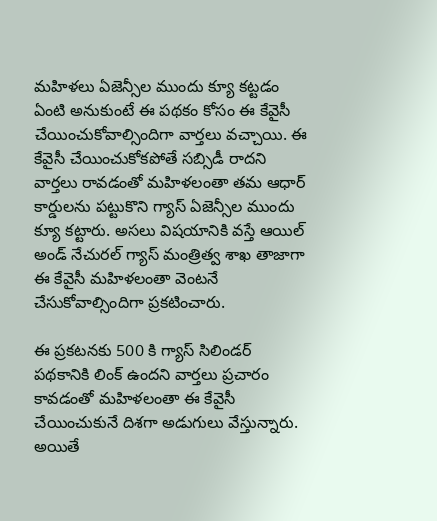మహిళలు ఏజెన్సీల ముందు క్యూ కట్టడం ఏంటి అనుకుంటే ఈ పథకం కోసం ఈ కేవైసీ చేయించుకోవాల్సిందిగా వార్తలు వచ్చాయి. ఈ కేవైసీ చేయించుకోకపోతే సబ్సిడీ రాదని వార్తలు రావడంతో మహిళలంతా తమ ఆధార్ కార్డులను పట్టుకొని గ్యాస్ ఏజెన్సీల ముందు క్యూ కట్టారు. అసలు విషయానికి వస్తే ఆయిల్ అండ్ నేచురల్ గ్యాస్ మంత్రిత్వ శాఖ తాజాగా ఈ కేవైసీ మహిళలంతా వెంటనే చేసుకోవాల్సిందిగా ప్రకటించారు.

ఈ ప్రకటనకు 500 కి గ్యాస్ సిలిండర్ పథకానికి లింక్ ఉందని వార్తలు ప్రచారం కావడంతో మహిళలంతా ఈ కేవైసీ చేయించుకునే దిశగా అడుగులు వేస్తున్నారు. అయితే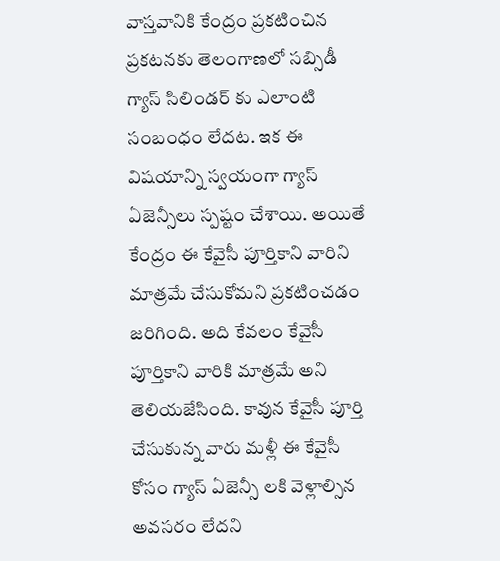వాస్తవానికి కేంద్రం ప్రకటించిన ప్రకటనకు తెలంగాణలో సబ్సిడీ గ్యాస్ సిలిండర్ కు ఎలాంటి సంబంధం లేదట. ఇక ఈ విషయాన్ని స్వయంగా గ్యాస్ ఏజెన్సీలు స్పష్టం చేశాయి. అయితే కేంద్రం ఈ కేవైసీ పూర్తికాని వారిని మాత్రమే చేసుకోమని ప్రకటించడం జరిగింది. అది కేవలం కేవైసీ పూర్తికాని వారికి మాత్రమే అని తెలియజేసింది. కావున కేవైసీ పూర్తి చేసుకున్న వారు మళ్లీ ఈ కేవైసీ కోసం గ్యాస్ ఏజెన్సీ లకి వెళ్లాల్సిన అవసరం లేదని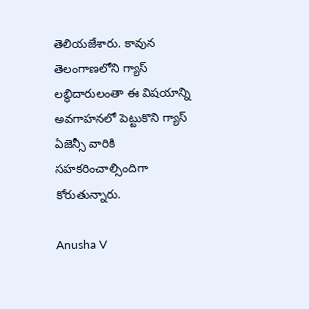తెలియజేశారు. కావున తెలంగాణలోని గ్యాస్ లబ్ధిదారులంతా ఈ విషయాన్ని అవగాహనలో పెట్టుకొని గ్యాస్ ఏజెన్సీ వారికి సహకరించాల్సిందిగా కోరుతున్నారు.

Anusha V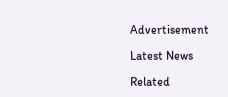Advertisement

Latest News

Related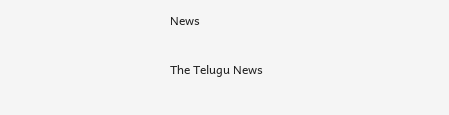News

The Telugu News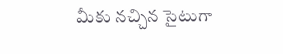మీకు నచ్చిన సైటుగా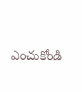ఎంచుకోండి